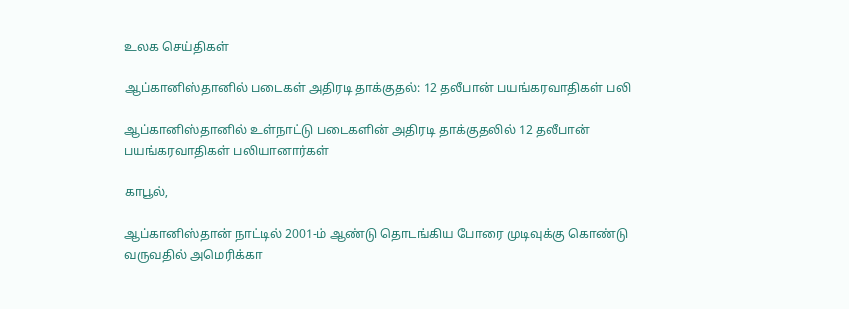உலக செய்திகள்

ஆப்கானிஸ்தானில் படைகள் அதிரடி தாக்குதல்: 12 தலீபான் பயங்கரவாதிகள் பலி

ஆப்கானிஸ்தானில் உள்நாட்டு படைகளின் அதிரடி தாக்குதலில் 12 தலீபான் பயங்கரவாதிகள் பலியானார்கள்

காபூல்,

ஆப்கானிஸ்தான் நாட்டில் 2001-ம் ஆண்டு தொடங்கிய போரை முடிவுக்கு கொண்டு வருவதில் அமெரிக்கா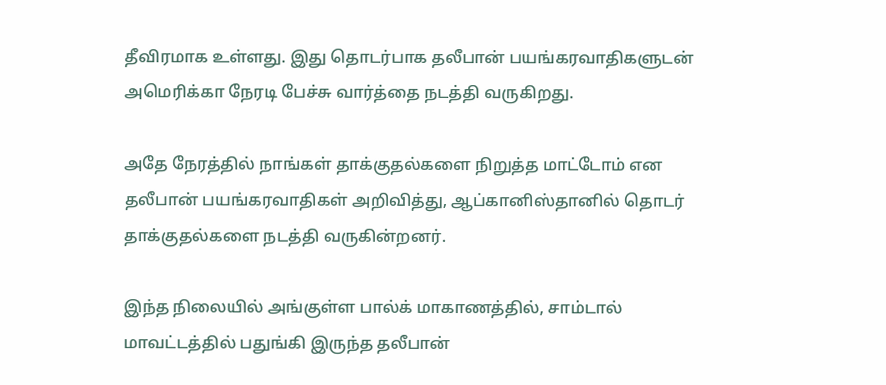தீவிரமாக உள்ளது. இது தொடர்பாக தலீபான் பயங்கரவாதிகளுடன் அமெரிக்கா நேரடி பேச்சு வார்த்தை நடத்தி வருகிறது.

அதே நேரத்தில் நாங்கள் தாக்குதல்களை நிறுத்த மாட்டோம் என தலீபான் பயங்கரவாதிகள் அறிவித்து, ஆப்கானிஸ்தானில் தொடர் தாக்குதல்களை நடத்தி வருகின்றனர்.

இந்த நிலையில் அங்குள்ள பால்க் மாகாணத்தில், சாம்டால் மாவட்டத்தில் பதுங்கி இருந்த தலீபான்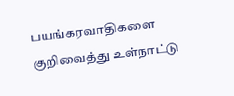பயங்கரவாதிகளை குறிவைத்து உள்நாட்டு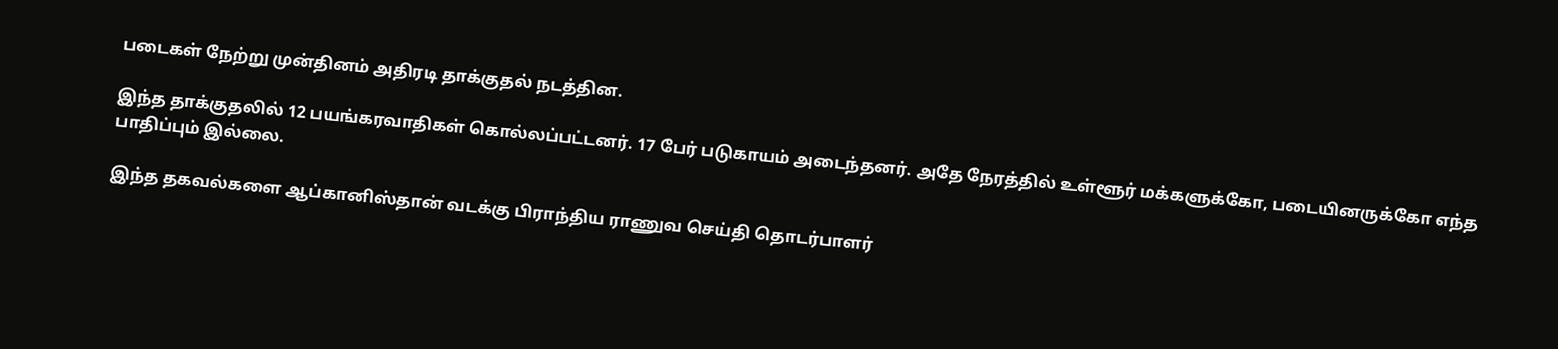படைகள் நேற்று முன்தினம் அதிரடி தாக்குதல் நடத்தின.

இந்த தாக்குதலில் 12 பயங்கரவாதிகள் கொல்லப்பட்டனர். 17 பேர் படுகாயம் அடைந்தனர். அதே நேரத்தில் உள்ளூர் மக்களுக்கோ, படையினருக்கோ எந்த பாதிப்பும் இல்லை.

இந்த தகவல்களை ஆப்கானிஸ்தான் வடக்கு பிராந்திய ராணுவ செய்தி தொடர்பாளர்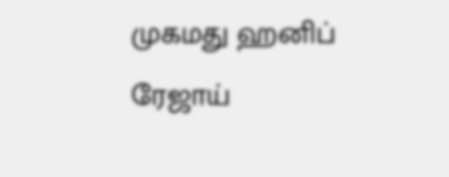முகமது ஹனிப் ரேஜாய்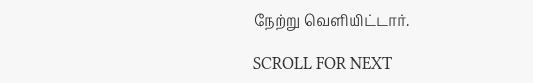நேற்று வெளியிட்டார்.

SCROLL FOR NEXT